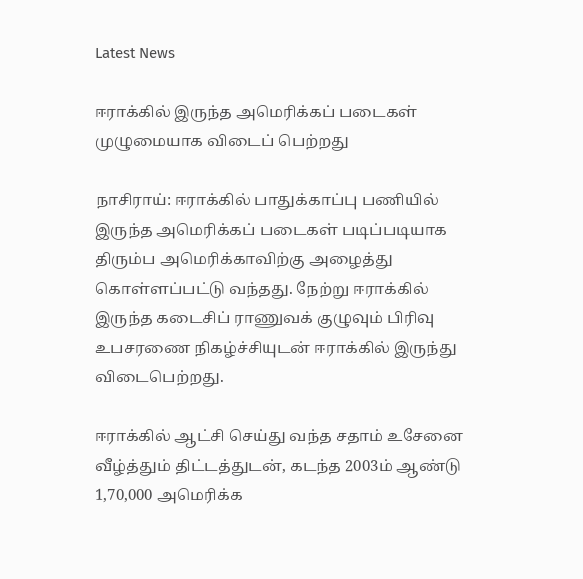Latest News

ஈராக்கில் இருந்த அமெரிக்கப் படைகள் முழுமையாக விடைப் பெற்றது

நாசிராய்: ஈராக்கில் பாதுக்காப்பு பணியில் இருந்த அமெரிக்கப் படைகள் படிப்படியாக திரும்ப அமெரிக்காவிற்கு அழைத்து கொள்ளப்பட்டு வந்தது. நேற்று ஈராக்கில் இருந்த கடைசிப் ராணுவக் குழுவும் பிரிவு உபசரணை நிகழ்ச்சியுடன் ஈராக்கில் இருந்து விடைபெற்றது.

ஈராக்கில் ஆட்சி செய்து வந்த சதாம் உசேனை வீழ்த்தும் திட்டத்துடன், கடந்த 2003ம் ஆண்டு 1,70,000 அமெரிக்க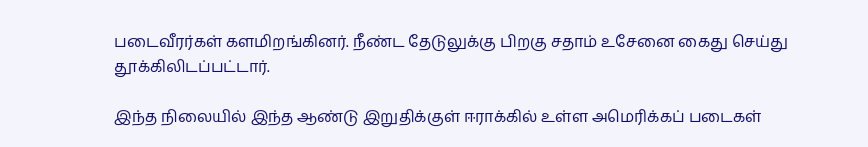படைவீரர்கள் களமிறங்கினர். நீண்ட தேடுலுக்கு பிறகு சதாம் உசேனை கைது செய்து தூக்கிலிடப்பட்டார்.

இந்த நிலையில் இந்த ஆண்டு இறுதிக்குள் ஈராக்கில் உள்ள அமெரிக்கப் படைகள்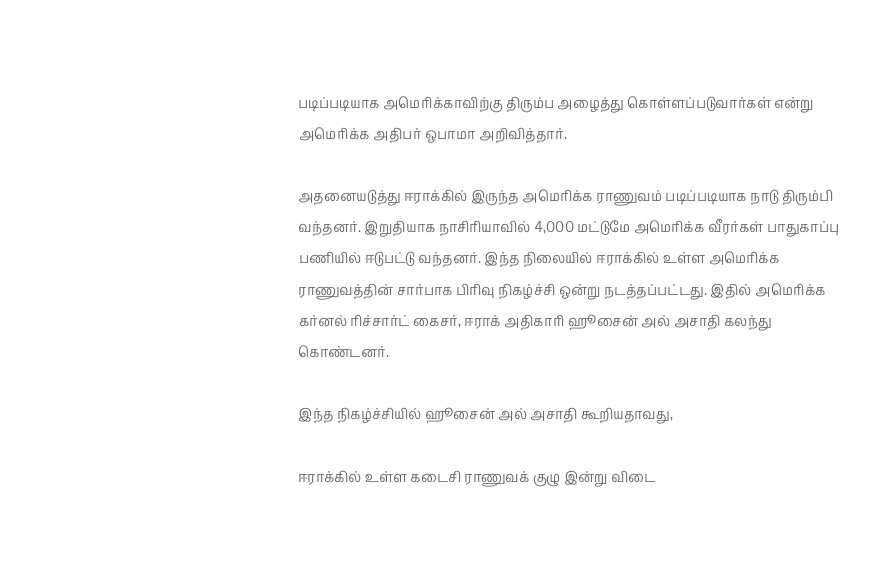படிப்படியாக அமெரிக்காவிற்கு திரும்ப அழைத்து கொள்ளப்படுவார்கள் என்று அமெரிக்க அதிபர் ஒபாமா அறிவித்தார்.

அதனையடுத்து ஈராக்கில் இருந்த அமெரிக்க ராணுவம் படிப்படியாக நாடு திரும்பி வந்தனர். இறுதியாக நாசிரியாவில் 4,000 மட்டுமே அமெரிக்க வீரர்கள் பாதுகாப்பு பணியில் ஈடுபட்டு வந்தனர். இந்த நிலையில் ஈராக்கில் உள்ள அமெரிக்க ராணுவத்தின் சார்பாக பிரிவு நிகழ்ச்சி ஒன்று நடத்தப்பட்டது. இதில் அமெரிக்க கர்னல் ரிச்சார்ட் கைசர், ஈராக் அதிகாரி ஹூசைன் அல் அசாதி கலந்து கொண்டனர்.

இந்த நிகழ்ச்சியில் ஹூசைன் அல் அசாதி கூறியதாவது,

ஈராக்கில் உள்ள கடைசி ராணுவக் குழு இன்று விடை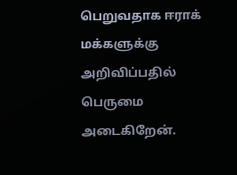பெறுவதாக ஈராக் மக்களுக்கு அறிவிப்பதில் பெருமை அடைகிறேன்.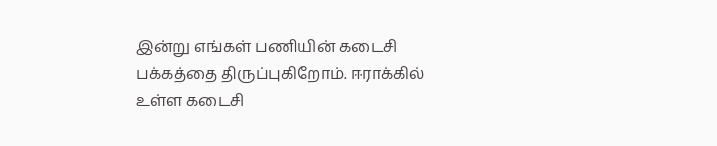இன்று எங்கள் பணியின் கடைசி பக்கத்தை திருப்புகிறோம். ஈராக்கில் உள்ள கடைசி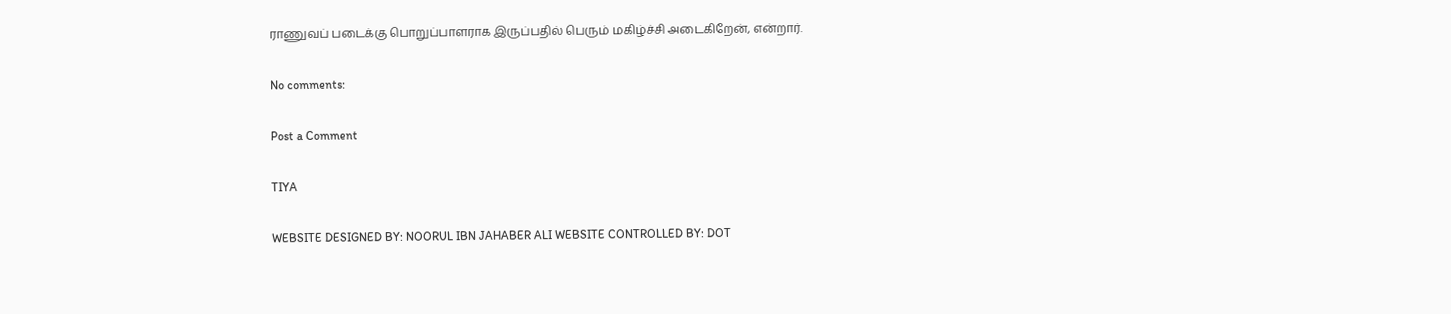ராணுவப் படைக்கு பொறுப்பாளராக இருப்பதில் பெரும் மகிழ்ச்சி அடைகிறேன், என்றார்.

No comments:

Post a Comment

TIYA

WEBSITE DESIGNED BY: NOORUL IBN JAHABER ALI WEBSITE CONTROLLED BY: DOT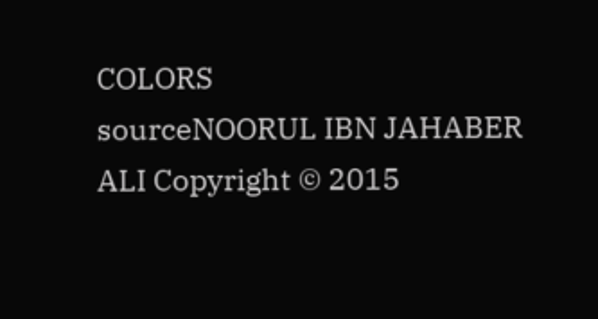COLORS
sourceNOORUL IBN JAHABER ALI Copyright © 2015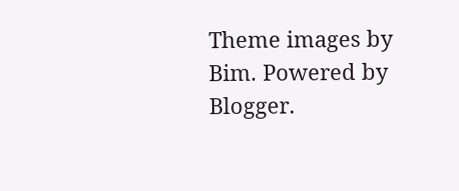Theme images by Bim. Powered by Blogger.